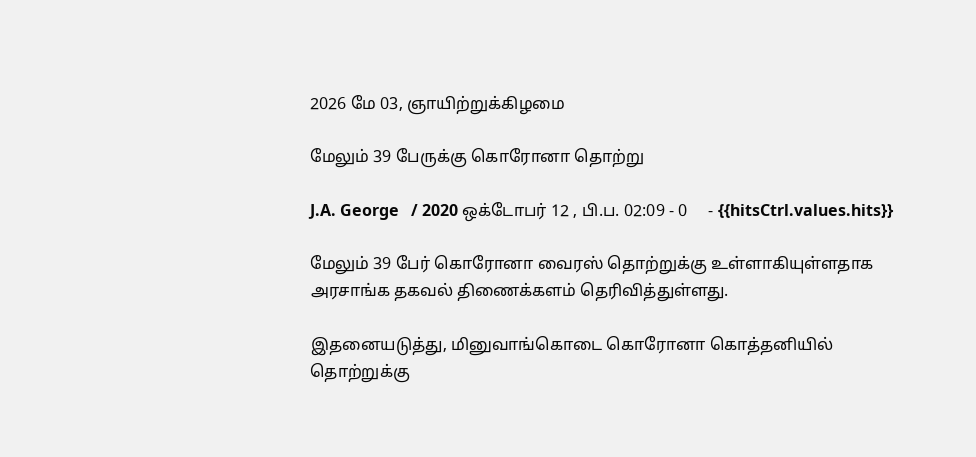2026 மே 03, ஞாயிற்றுக்கிழமை

மேலும் 39 பேருக்கு கொரோனா தொற்று

J.A. George   / 2020 ஒக்டோபர் 12 , பி.ப. 02:09 - 0     - {{hitsCtrl.values.hits}}

மேலும் 39 பேர் கொரோனா வைரஸ் தொற்றுக்கு உள்ளாகியுள்ளதாக அரசாங்க தகவல் திணைக்களம் தெரிவித்துள்ளது.

இதனையடுத்து, மினுவாங்கொடை கொரோனா கொத்தனியில் தொற்றுக்கு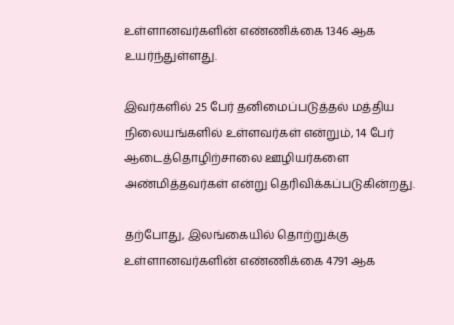உள்ளானவர்களின் எண்ணிக்கை 1346 ஆக உயர்ந்துள்ளது.

இவர்களில் 25 பேர் தனிமைப்படுத்தல் மத்திய நிலையங்களில் உள்ளவர்கள் என்றும், 14 பேர் ஆடைத்தொழிற்சாலை ஊழியர்களை அண்மித்தவர்கள் என்று தெரிவிக்கப்படுகின்றது.

தற்போது, இலங்கையில் தொற்றுக்கு உள்ளானவர்களின் எண்ணிக்கை 4791 ஆக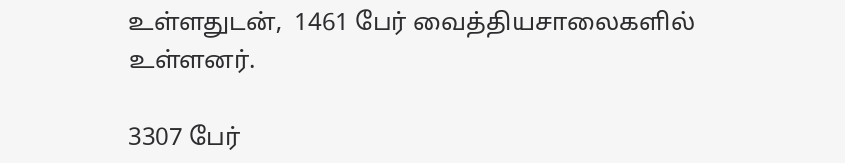உள்ளதுடன்,  1461 பேர் வைத்தியசாலைகளில் உள்ளனர்.

3307 பேர்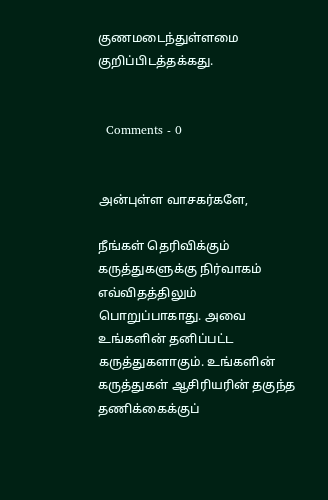குணமடைந்துள்ளமை குறிப்பிடத்தக்கது.


  Comments - 0


அன்புள்ள வாசகர்களே,

நீங்கள் தெரிவிக்கும் கருத்துகளுக்கு நிர்வாகம் எவ்விதத்திலும் பொறுப்பாகாது. அவை உங்களின் தனிப்பட்ட கருத்துகளாகும். உங்களின் கருத்துகள் ஆசிரியரின் தகுந்த தணிக்கைக்குப்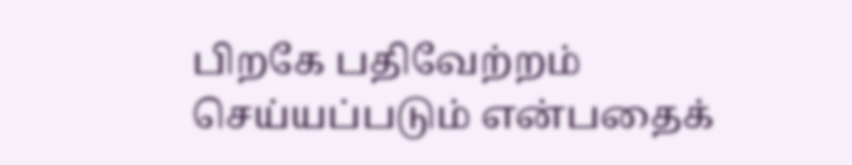பிறகே பதிவேற்றம் செய்யப்படும் என்பதைக்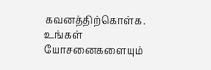கவனத்திற்கொள்க. உங்கள் யோசனைகளையும்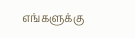எங்களுக்கு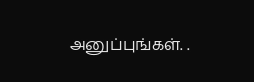அனுப்புங்கள். .